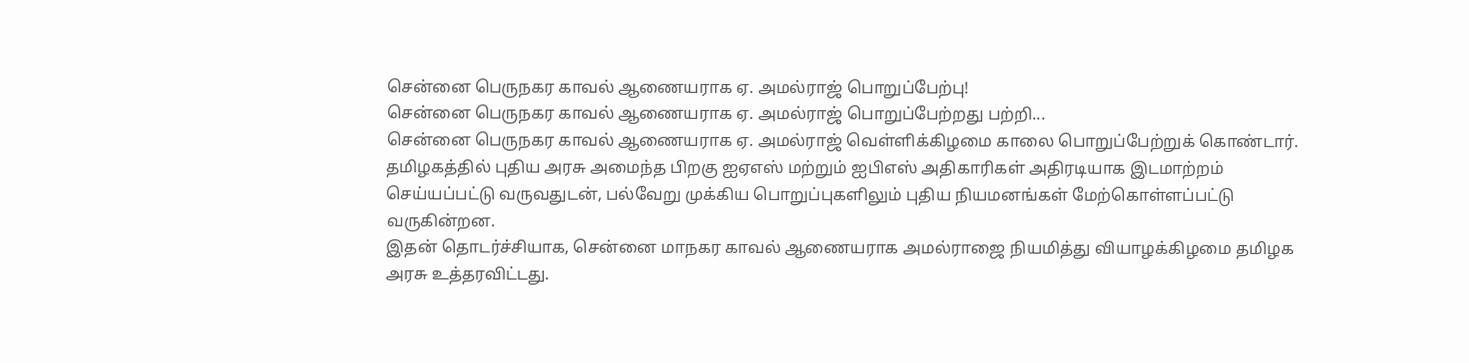சென்னை பெருநகர காவல் ஆணையராக ஏ. அமல்ராஜ் பொறுப்பேற்பு!
சென்னை பெருநகர காவல் ஆணையராக ஏ. அமல்ராஜ் பொறுப்பேற்றது பற்றி...
சென்னை பெருநகர காவல் ஆணையராக ஏ. அமல்ராஜ் வெள்ளிக்கிழமை காலை பொறுப்பேற்றுக் கொண்டார்.
தமிழகத்தில் புதிய அரசு அமைந்த பிறகு ஐஏஎஸ் மற்றும் ஐபிஎஸ் அதிகாரிகள் அதிரடியாக இடமாற்றம் செய்யப்பட்டு வருவதுடன், பல்வேறு முக்கிய பொறுப்புகளிலும் புதிய நியமனங்கள் மேற்கொள்ளப்பட்டு வருகின்றன.
இதன் தொடர்ச்சியாக, சென்னை மாநகர காவல் ஆணையராக அமல்ராஜை நியமித்து வியாழக்கிழமை தமிழக அரசு உத்தரவிட்டது.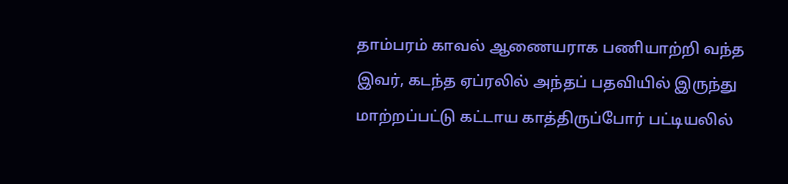தாம்பரம் காவல் ஆணையராக பணியாற்றி வந்த இவர், கடந்த ஏப்ரலில் அந்தப் பதவியில் இருந்து மாற்றப்பட்டு கட்டாய காத்திருப்போர் பட்டியலில்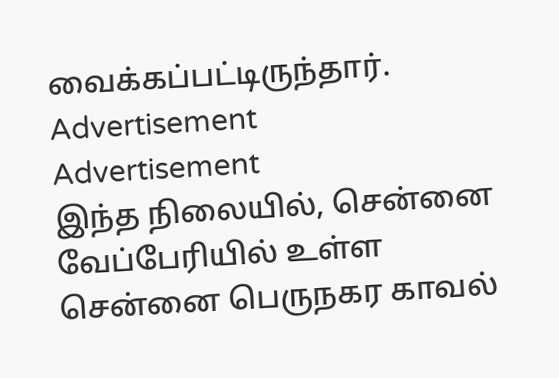வைக்கப்பட்டிருந்தார்.
Advertisement
Advertisement
இந்த நிலையில், சென்னை வேப்பேரியில் உள்ள சென்னை பெருநகர காவல்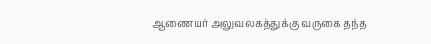ஆணையர் அலுவலகத்துக்கு வருகை தந்த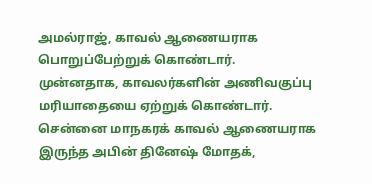அமல்ராஜ், காவல் ஆணையராக பொறுப்பேற்றுக் கொண்டார்.
முன்னதாக, காவலர்களின் அணிவகுப்பு மரியாதையை ஏற்றுக் கொண்டார்.
சென்னை மாநகரக் காவல் ஆணையராக இருந்த அபின் தினேஷ் மோதக்,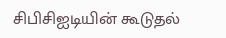சிபிசிஐடியின் கூடுதல்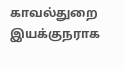காவல்துறை இயக்குநராக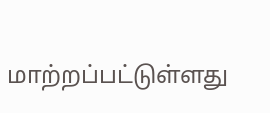மாற்றப்பட்டுள்ளது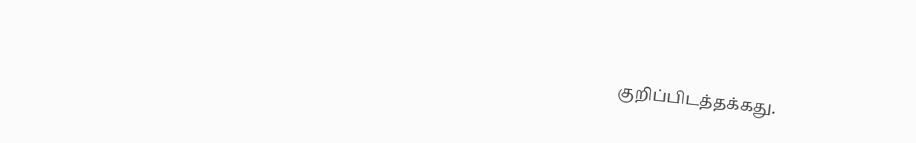குறிப்பிடத்தக்கது.